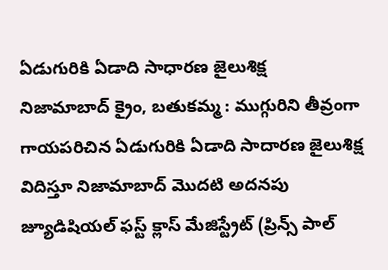ఏడుగురికి ఏడాది సాధారణ జైలుశిక్ష
నిజామాబాద్ క్రైం, బతుకమ్మ : ముగ్గురిని తీవ్రంగా గాయపరిచిన ఏడుగురికి ఏడాది సాదారణ జైలుశిక్ష విదిస్తూ నిజామాబాద్ మొదటి అదనపు జ్యూడిషియల్ ఫస్ట్ క్లాస్ మేజిస్ట్రేట్ (ప్రిన్స్ పాల్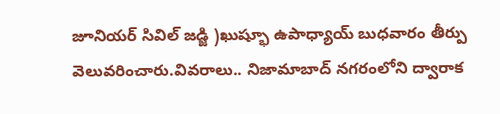జూనియర్ సివిల్ జడ్జి )ఖుష్భూ ఉపాధ్యాయ్ బుధవారం తీర్పు వెలువరించారు.వివరాలు.. నిజామాబాద్ నగరంలోని ద్వారాక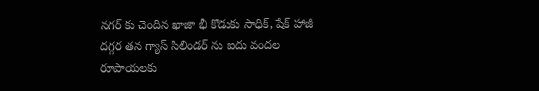నగర్ కు చెందిన ఖాజా భీ కొడుకు సాధిక్, షేక్ హాజీ దగ్గర తన గ్యాస్ సిలిండర్ ను ఐదు వందల రూపాయలకు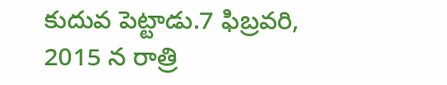కుదువ పెట్టాడు.7 ఫిబ్రవరి, 2015 న రాత్రి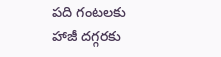పది గంటలకు హాజీ దగ్గరకు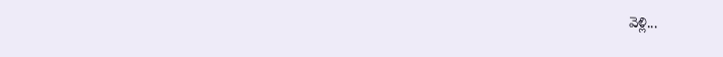వెళ్లి...